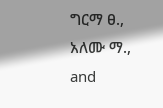ግርማ ፀ., አለሙ ማ., and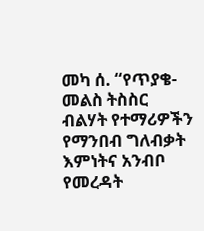መካ ሰ. “የጥያቄ-መልስ ትስስር ብልሃት የተማሪዎችን የማንበብ ግለብቃት እምነትና አንብቦ የመረዳት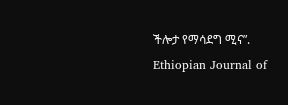ችሎታ የማሳደግ ሚና”. Ethiopian Journal of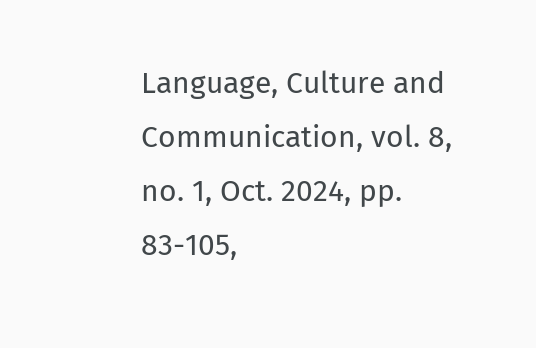Language, Culture and Communication, vol. 8, no. 1, Oct. 2024, pp. 83-105,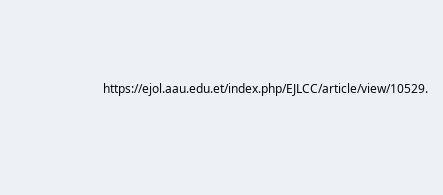https://ejol.aau.edu.et/index.php/EJLCC/article/view/10529.